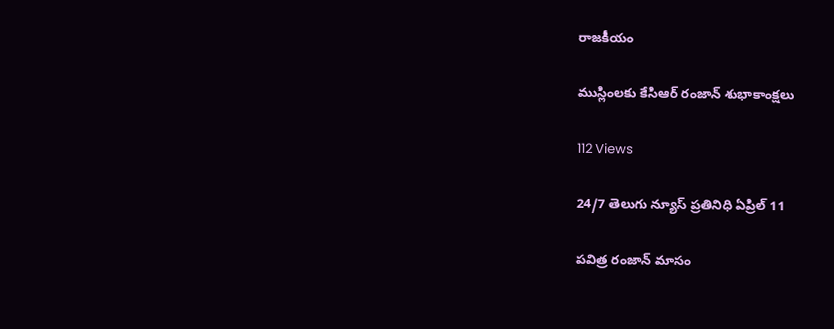రాజకీయం

ముస్లింలకు కేసిఆర్ రంజాన్‌ శుభాకాంక్షలు

112 Views

24/7 తెలుగు న్యూస్ ప్రతినిధి ఏప్రిల్ 11

పవిత్ర రంజాన్‌ మాసం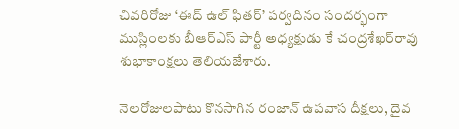చివరిరోజు ‘ఈద్‌ ఉల్‌ ఫితర్‌’ పర్వదినం సందర్భంగా ముస్లింలకు బీఆర్‌ఎస్‌ పార్టీ అధ్యక్షుడు కే చంద్రశేఖర్‌రావు శుభాకాంక్షలు తెలియజేశారు.

నెలరోజులపాటు కొనసాగిన రంజాన్‌ ఉపవాస దీక్షలు, దైవ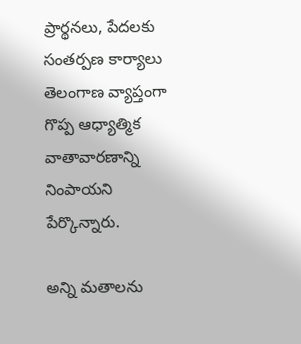ప్రార్థనలు, పేదలకు సంతర్పణ కార్యాలు తెలంగాణ వ్యాప్తంగా గొప్ప ఆధ్యాత్మిక వాతావారణాన్ని నింపాయని పేర్కొన్నారు.

అన్ని మతాలను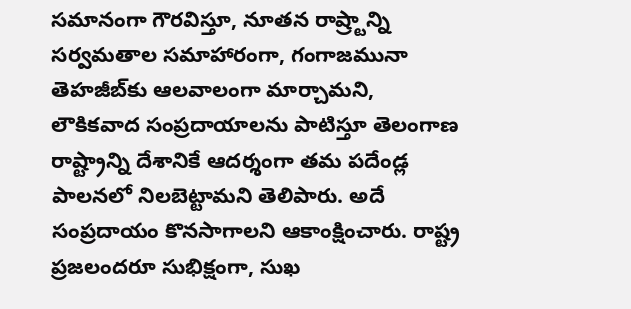సమానంగా గౌరవిస్తూ, నూతన రాష్ర్టాన్ని సర్వమతాల సమాహారంగా, గంగాజమునా తెహజీబ్‌కు ఆలవాలంగా మార్చామని, లౌకికవాద సంప్రదాయాలను పాటిస్తూ తెలంగాణ రాష్ట్రాన్ని దేశానికే ఆదర్శంగా తమ పదేండ్ల పాలనలో నిలబెట్టామని తెలిపారు. అదే సంప్రదాయం కొనసాగాలని ఆకాంక్షించారు. రాష్ట్ర ప్రజలందరూ సుభిక్షంగా, సుఖ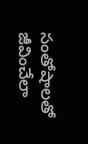సంతోషాలతో జీవించేలా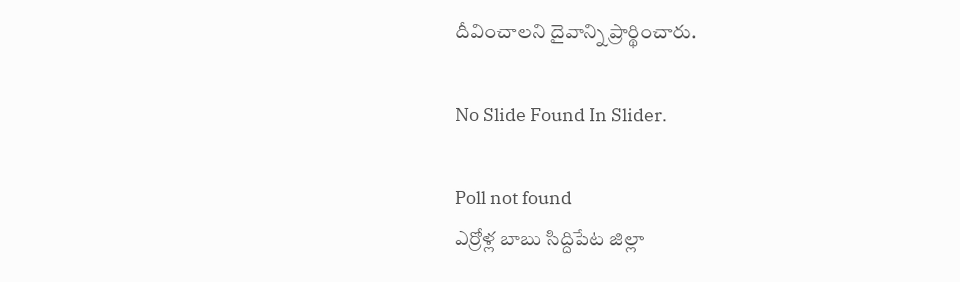దీవించాలని దైవాన్ని ప్రార్థించారు.

No Slide Found In Slider.

Poll not found
ఎర్రోళ్ల బాబు సిద్దిపేట జిల్లా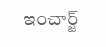ఇంచార్జ్